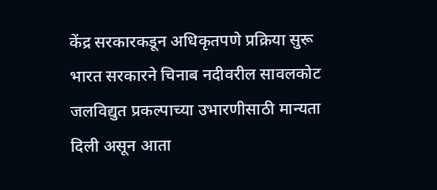केंद्र सरकारकडून अधिकृतपणे प्रक्रिया सुरू
भारत सरकारने चिनाब नदीवरील सावलकोट जलविद्युत प्रकल्पाच्या उभारणीसाठी मान्यता दिली असून आता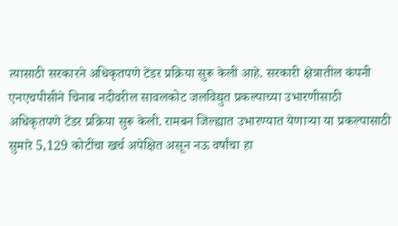त्यासाठी सरकारने अधिकृतपणे टेंडर प्रक्रिया सुरू केली आहे. सरकारी क्षेत्रातील कंपनी एनएचपीसीने चिनाब नदीवरील सावलकोट जलविद्युत प्रकल्पाच्या उभारणीसाठी अधिकृतपणे टेंडर प्रक्रिया सुरू केली. रामबन जिल्ह्यात उभारण्यात येणाऱ्या या प्रकल्पासाठी सुमारे 5,129 कोटींचा खर्च अपेक्षित असून नऊ वर्षांचा हा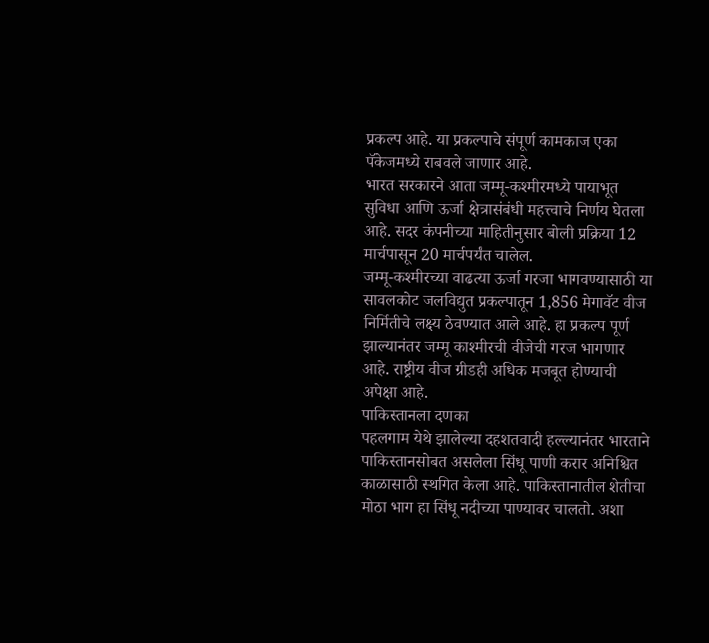प्रकल्प आहे. या प्रकल्पाचे संपूर्ण कामकाज एका पॅकेजमध्ये राबवले जाणार आहे.
भारत सरकारने आता जम्मू-कश्मीरमध्ये पायाभूत सुविधा आणि ऊर्जा क्षेत्रासंबंधी महत्त्वाचे निर्णय घेतला आहे. सदर कंपनीच्या माहितीनुसार बोली प्रक्रिया 12 मार्चपासून 20 मार्चपर्यंत चालेल.
जम्मू-कश्मीरच्या वाढत्या ऊर्जा गरजा भागवण्यासाठी या सावलकोट जलविद्युत प्रकल्पातून 1,856 मेगावॅट वीज निर्मितीचे लक्ष्य ठेवण्यात आले आहे. हा प्रकल्प पूर्ण झाल्यानंतर जम्मू काश्मीरची वीजेची गरज भागणार आहे. राष्ट्रीय वीज ग्रीडही अधिक मजबूत होण्याची अपेक्षा आहे.
पाकिस्तानला दणका
पहलगाम येथे झालेल्या दहशतवादी हल्ल्यानंतर भारताने पाकिस्तानसोबत असलेला सिंधू पाणी करार अनिश्चित काळासाठी स्थगित केला आहे. पाकिस्तानातील शेतीचा मोठा भाग हा सिंधू नदीच्या पाण्यावर चालतो. अशा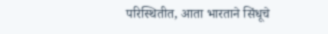परिस्थितीत, आता भारताने सिंधूचे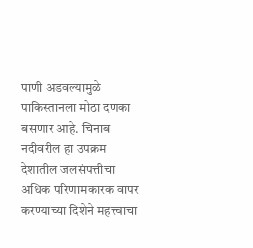पाणी अडवल्यामुळे पाकिस्तानला मोठा दणका बसणार आहे. चिनाब नदीवरील हा उपक्रम देशातील जलसंपत्तीचा अधिक परिणामकारक वापर करण्याच्या दिशेने महत्त्वाचा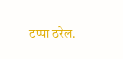टप्पा ठरेल.